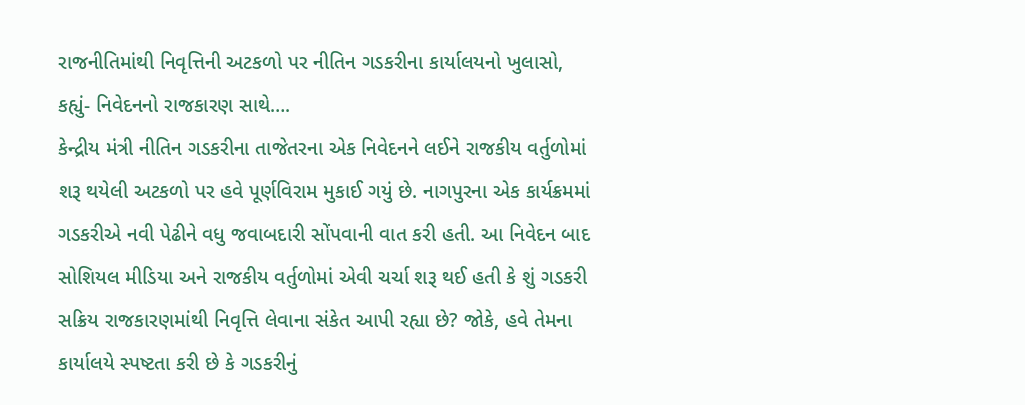રાજનીતિમાંથી નિવૃત્તિની અટકળો પર નીતિન ગડકરીના કાર્યાલયનો ખુલાસો, કહ્યું- નિવેદનનો રાજકારણ સાથે….
કેન્દ્રીય મંત્રી નીતિન ગડકરીના તાજેતરના એક નિવેદનને લઈને રાજકીય વર્તુળોમાં શરૂ થયેલી અટકળો પર હવે પૂર્ણવિરામ મુકાઈ ગયું છે. નાગપુરના એક કાર્યક્રમમાં ગડકરીએ નવી પેઢીને વધુ જવાબદારી સોંપવાની વાત કરી હતી. આ નિવેદન બાદ સોશિયલ મીડિયા અને રાજકીય વર્તુળોમાં એવી ચર્ચા શરૂ થઈ હતી કે શું ગડકરી સક્રિય રાજકારણમાંથી નિવૃત્તિ લેવાના સંકેત આપી રહ્યા છે? જોકે, હવે તેમના કાર્યાલયે સ્પષ્ટતા કરી છે કે ગડકરીનું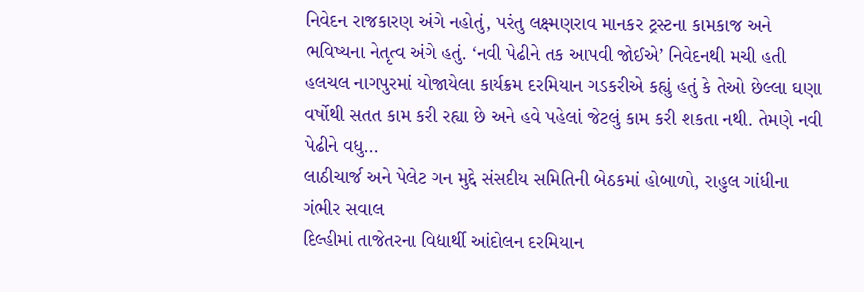નિવેદન રાજકારણ અંગે નહોતું, પરંતુ લક્ષ્મણરાવ માનકર ટ્રસ્ટના કામકાજ અને ભવિષ્યના નેતૃત્વ અંગે હતું. ‘નવી પેઢીને તક આપવી જોઈએ’ નિવેદનથી મચી હતી હલચલ નાગપુરમાં યોજાયેલા કાર્યક્રમ દરમિયાન ગડકરીએ કહ્યું હતું કે તેઓ છેલ્લા ઘણા વર્ષોથી સતત કામ કરી રહ્યા છે અને હવે પહેલાં જેટલું કામ કરી શકતા નથી. તેમણે નવી પેઢીને વધુ…
લાઠીચાર્જ અને પેલેટ ગન મુદ્દે સંસદીય સમિતિની બેઠકમાં હોબાળો, રાહુલ ગાંધીના ગંભીર સવાલ
દિલ્હીમાં તાજેતરના વિદ્યાર્થી આંદોલન દરમિયાન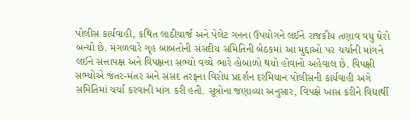પોલીસ કાર્યવાહી, કથિત લાઠીચાર્જ અને પેલેટ ગનના ઉપયોગને લઈને રાજકીય તણાવ વધુ ઘેરો બન્યો છે. મંગળવારે ગૃહ બાબતોની સંસદીય સમિતિની બેઠકમાં આ મુદ્દાઓ પર ચર્ચાની માંગને લઈને સત્તાપક્ષ અને વિપક્ષના સભ્યો વચ્ચે ભારે હોબાળો થયો હોવાનો અહેવાલ છે. વિપક્ષી સભ્યોએ જંતર-મંતર અને સંસદ તરફના વિરોધ પ્રદર્શન દરમિયાન પોલીસની કાર્યવાહી અંગે સમિતિમાં ચર્ચા કરવાની માંગ કરી હતી. સૂત્રોના જણાવ્યા અનુસાર, વિપક્ષે ખાસ કરીને વિદ્યાર્થી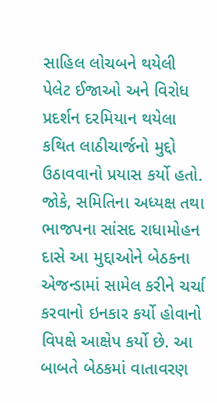સાહિલ લોચબને થયેલી પેલેટ ઈજાઓ અને વિરોધ પ્રદર્શન દરમિયાન થયેલા કથિત લાઠીચાર્જનો મુદ્દો ઉઠાવવાનો પ્રયાસ કર્યો હતો. જોકે, સમિતિના અધ્યક્ષ તથા ભાજપના સાંસદ રાધામોહન દાસે આ મુદ્દાઓને બેઠકના એજન્ડામાં સામેલ કરીને ચર્ચા કરવાનો ઇનકાર કર્યો હોવાનો વિપક્ષે આક્ષેપ કર્યો છે. આ બાબતે બેઠકમાં વાતાવરણ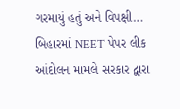ગરમાયું હતું અને વિપક્ષી…
બિહારમાં NEET પેપર લીક આંદોલન મામલે સરકાર દ્વારા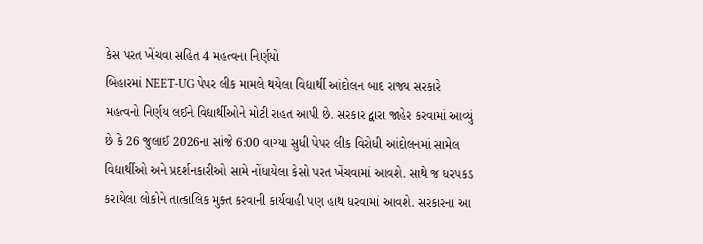કેસ પરત ખેંચવા સહિત 4 મહત્વના નિર્ણયો
બિહારમાં NEET-UG પેપર લીક મામલે થયેલા વિદ્યાર્થી આંદોલન બાદ રાજ્ય સરકારે મહત્વનો નિર્ણય લઈને વિદ્યાર્થીઓને મોટી રાહત આપી છે. સરકાર દ્વારા જાહેર કરવામાં આવ્યું છે કે 26 જુલાઈ 2026ના સાંજે 6:00 વાગ્યા સુધી પેપર લીક વિરોધી આંદોલનમાં સામેલ વિદ્યાર્થીઓ અને પ્રદર્શનકારીઓ સામે નોંધાયેલા કેસો પરત ખેંચવામાં આવશે. સાથે જ ધરપકડ કરાયેલા લોકોને તાત્કાલિક મુક્ત કરવાની કાર્યવાહી પણ હાથ ધરવામાં આવશે. સરકારના આ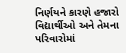નિર્ણયને કારણે હજારો વિદ્યાર્થીઓ અને તેમના પરિવારોમાં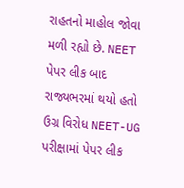રાહતનો માહોલ જોવા મળી રહ્યો છે. NEET પેપર લીક બાદ રાજ્યભરમાં થયો હતો ઉગ્ર વિરોધ NEET-UG પરીક્ષામાં પેપર લીક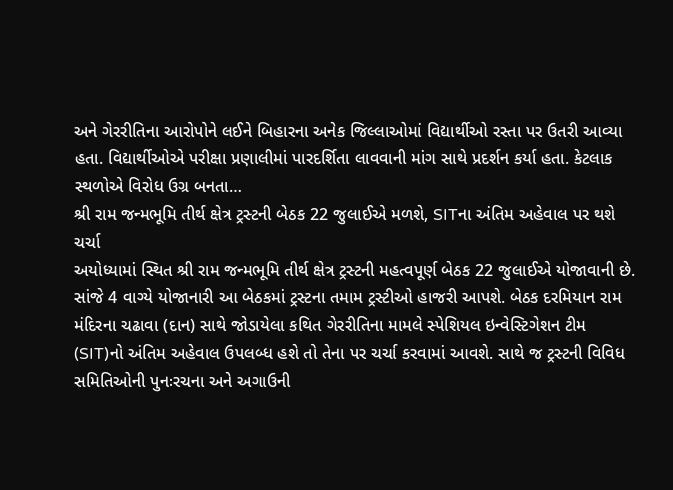અને ગેરરીતિના આરોપોને લઈને બિહારના અનેક જિલ્લાઓમાં વિદ્યાર્થીઓ રસ્તા પર ઉતરી આવ્યા હતા. વિદ્યાર્થીઓએ પરીક્ષા પ્રણાલીમાં પારદર્શિતા લાવવાની માંગ સાથે પ્રદર્શન કર્યા હતા. કેટલાક સ્થળોએ વિરોધ ઉગ્ર બનતા…
શ્રી રામ જન્મભૂમિ તીર્થ ક્ષેત્ર ટ્રસ્ટની બેઠક 22 જુલાઈએ મળશે, SITના અંતિમ અહેવાલ પર થશે ચર્ચા
અયોધ્યામાં સ્થિત શ્રી રામ જન્મભૂમિ તીર્થ ક્ષેત્ર ટ્રસ્ટની મહત્વપૂર્ણ બેઠક 22 જુલાઈએ યોજાવાની છે. સાંજે 4 વાગ્યે યોજાનારી આ બેઠકમાં ટ્રસ્ટના તમામ ટ્રસ્ટીઓ હાજરી આપશે. બેઠક દરમિયાન રામ મંદિરના ચઢાવા (દાન) સાથે જોડાયેલા કથિત ગેરરીતિના મામલે સ્પેશિયલ ઇન્વેસ્ટિગેશન ટીમ (SIT)નો અંતિમ અહેવાલ ઉપલબ્ધ હશે તો તેના પર ચર્ચા કરવામાં આવશે. સાથે જ ટ્રસ્ટની વિવિધ સમિતિઓની પુનઃરચના અને અગાઉની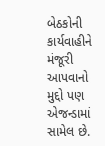બેઠકોની કાર્યવાહીને મંજૂરી આપવાનો મુદ્દો પણ એજન્ડામાં સામેલ છે.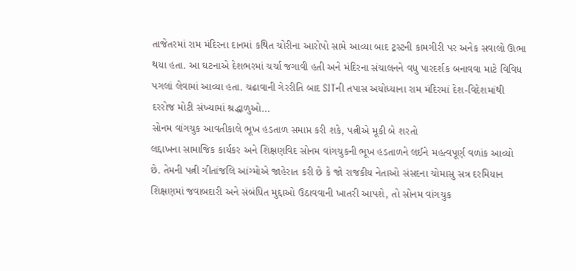તાજેતરમાં રામ મંદિરના દાનમાં કથિત ચોરીના આરોપો સામે આવ્યા બાદ ટ્રસ્ટની કામગીરી પર અનેક સવાલો ઊભા થયા હતા. આ ઘટનાએ દેશભરમાં ચર્ચા જગાવી હતી અને મંદિરના સંચાલનને વધુ પારદર્શક બનાવવા માટે વિવિધ પગલાં લેવામાં આવ્યા હતા. ચઢાવાની ગેરરીતિ બાદ SITની તપાસ અયોધ્યાના રામ મંદિરમાં દેશ-વિદેશમાંથી દરરોજ મોટી સંખ્યામાં શ્રદ્ધાળુઓ…
સોનમ વાંગચુક આવતીકાલે ભૂખ હડતાળ સમાપ્ત કરી શકે, પત્નીએ મૂકી બે શરતો
લદ્દાખના સામાજિક કાર્યકર અને શિક્ષણવિદ સોનમ વાંગચુકની ભૂખ હડતાળને લઈને મહત્વપૂર્ણ વળાંક આવ્યો છે. તેમની પત્ની ગીતાંજલિ આંગ્મોએ જાહેરાત કરી છે કે જો રાજકીય નેતાઓ સંસદના ચોમાસુ સત્ર દરમિયાન શિક્ષણમાં જવાબદારી અને સંબંધિત મુદ્દાઓ ઉઠાવવાની ખાતરી આપશે, તો સોનમ વાંગચુક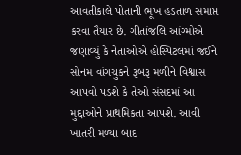આવતીકાલે પોતાની ભૂખ હડતાળ સમાપ્ત કરવા તૈયાર છે. ગીતાંજલિ આંગ્મોએ જણાવ્યું કે નેતાઓએ હોસ્પિટલમાં જઈને સોનમ વાંગચુકને રૂબરૂ મળીને વિશ્વાસ આપવો પડશે કે તેઓ સંસદમાં આ મુદ્દાઓને પ્રાથમિકતા આપશે. આવી ખાતરી મળ્યા બાદ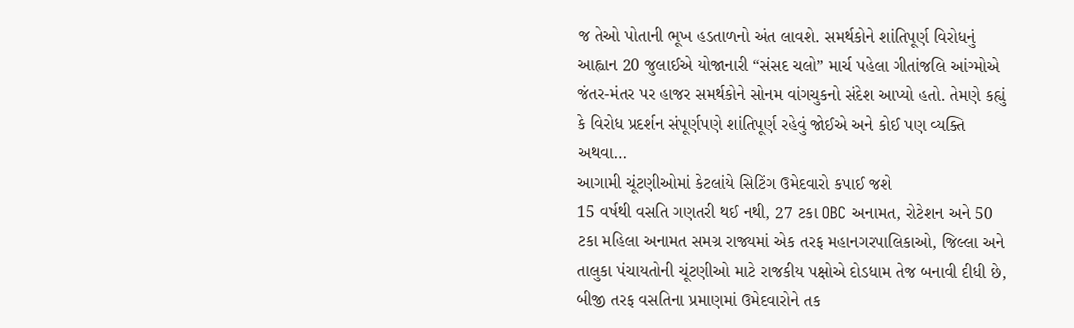જ તેઓ પોતાની ભૂખ હડતાળનો અંત લાવશે. સમર્થકોને શાંતિપૂર્ણ વિરોધનું આહ્વાન 20 જુલાઈએ યોજાનારી “સંસદ ચલો” માર્ચ પહેલા ગીતાંજલિ આંગ્મોએ જંતર-મંતર પર હાજર સમર્થકોને સોનમ વાંગચુકનો સંદેશ આપ્યો હતો. તેમણે કહ્યું કે વિરોધ પ્રદર્શન સંપૂર્ણપણે શાંતિપૂર્ણ રહેવું જોઈએ અને કોઈ પણ વ્યક્તિ અથવા…
આગામી ચૂંટણીઓમાં કેટલાંયે સિટિંગ ઉમેદવારો કપાઈ જશે
15 વર્ષથી વસતિ ગણતરી થઈ નથી, 27 ટકા OBC અનામત, રોટેશન અને 50 ટકા મહિલા અનામત સમગ્ર રાજ્યમાં એક તરફ મહાનગરપાલિકાઓ, જિલ્લા અને તાલુકા પંચાયતોની ચૂંટણીઓ માટે રાજકીય પક્ષોએ દોડધામ તેજ બનાવી દીધી છે, બીજી તરફ વસતિના પ્રમાણમાં ઉમેદવારોને તક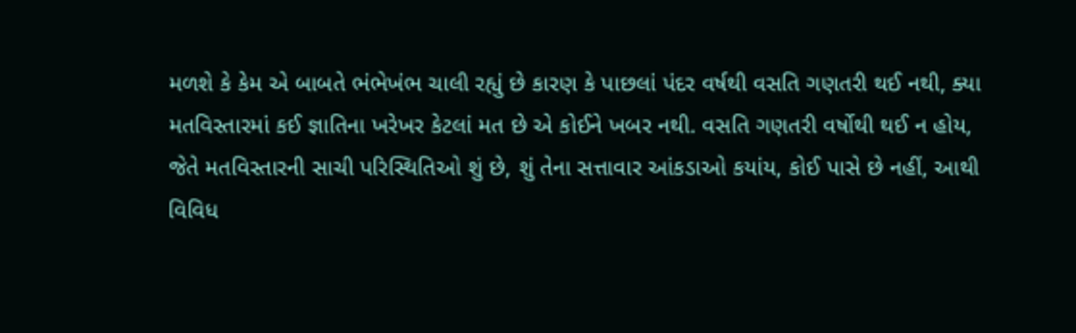મળશે કે કેમ એ બાબતે ભંભેખંભ ચાલી રહ્યું છે કારણ કે પાછલાં પંદર વર્ષથી વસતિ ગણતરી થઈ નથી, ક્યા મતવિસ્તારમાં કઈ જ્ઞાતિના ખરેખર કેટલાં મત છે એ કોઈને ખબર નથી. વસતિ ગણતરી વર્ષોથી થઈ ન હોય, જેતે મતવિસ્તારની સાચી પરિસ્થિતિઓ શું છે, શું તેના સત્તાવાર આંકડાઓ કયાંય, કોઈ પાસે છે નહીં, આથી વિવિધ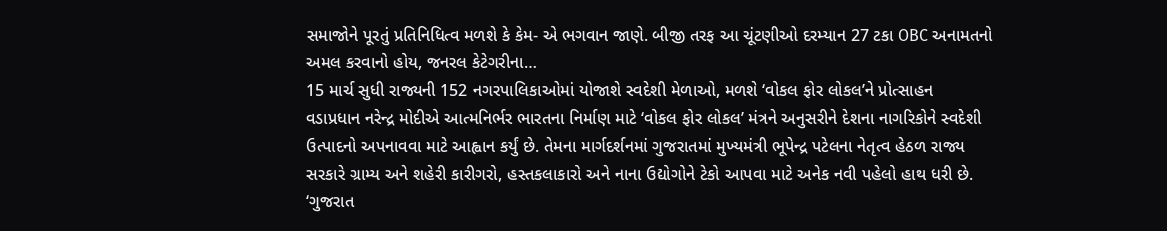સમાજોને પૂરતું પ્રતિનિધિત્વ મળશે કે કેમ- એ ભગવાન જાણે. બીજી તરફ આ ચૂંટણીઓ દરમ્યાન 27 ટકા OBC અનામતનો અમલ કરવાનો હોય, જનરલ કેટેગરીના…
15 માર્ચ સુધી રાજ્યની 152 નગરપાલિકાઓમાં યોજાશે સ્વદેશી મેળાઓ, મળશે ‘વોકલ ફોર લોકલ’ને પ્રોત્સાહન
વડાપ્રધાન નરેન્દ્ર મોદીએ આત્મનિર્ભર ભારતના નિર્માણ માટે ‘વોકલ ફોર લોકલ’ મંત્રને અનુસરીને દેશના નાગરિકોને સ્વદેશી ઉત્પાદનો અપનાવવા માટે આહ્વાન કર્યું છે. તેમના માર્ગદર્શનમાં ગુજરાતમાં મુખ્યમંત્રી ભૂપેન્દ્ર પટેલના નેતૃત્વ હેઠળ રાજ્ય સરકારે ગ્રામ્ય અને શહેરી કારીગરો, હસ્તકલાકારો અને નાના ઉદ્યોગોને ટેકો આપવા માટે અનેક નવી પહેલો હાથ ધરી છે. ‘ગુજરાત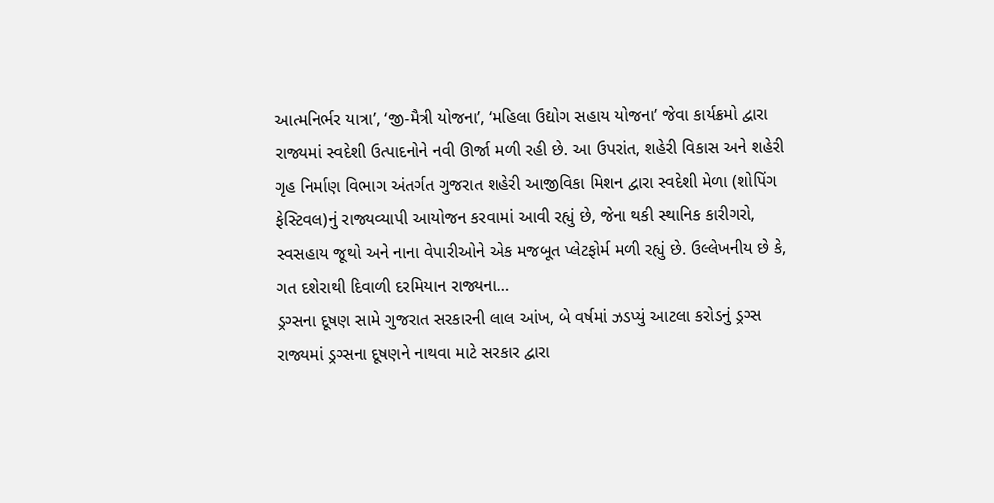આત્મનિર્ભર યાત્રા’, ‘જી-મૈત્રી યોજના’, ‘મહિલા ઉદ્યોગ સહાય યોજના’ જેવા કાર્યક્રમો દ્વારા રાજ્યમાં સ્વદેશી ઉત્પાદનોને નવી ઊર્જા મળી રહી છે. આ ઉપરાંત, શહેરી વિકાસ અને શહેરી ગૃહ નિર્માણ વિભાગ અંતર્ગત ગુજરાત શહેરી આજીવિકા મિશન દ્વારા સ્વદેશી મેળા (શોપિંગ ફેસ્ટિવલ)નું રાજ્યવ્યાપી આયોજન કરવામાં આવી રહ્યું છે, જેના થકી સ્થાનિક કારીગરો, સ્વસહાય જૂથો અને નાના વેપારીઓને એક મજબૂત પ્લેટફોર્મ મળી રહ્યું છે. ઉલ્લેખનીય છે કે, ગત દશેરાથી દિવાળી દરમિયાન રાજ્યના…
ડ્રગ્સના દૂષણ સામે ગુજરાત સરકારની લાલ આંખ, બે વર્ષમાં ઝડપ્યું આટલા કરોડનું ડ્રગ્સ
રાજ્યમાં ડ્રગ્સના દૂષણને નાથવા માટે સરકાર દ્વારા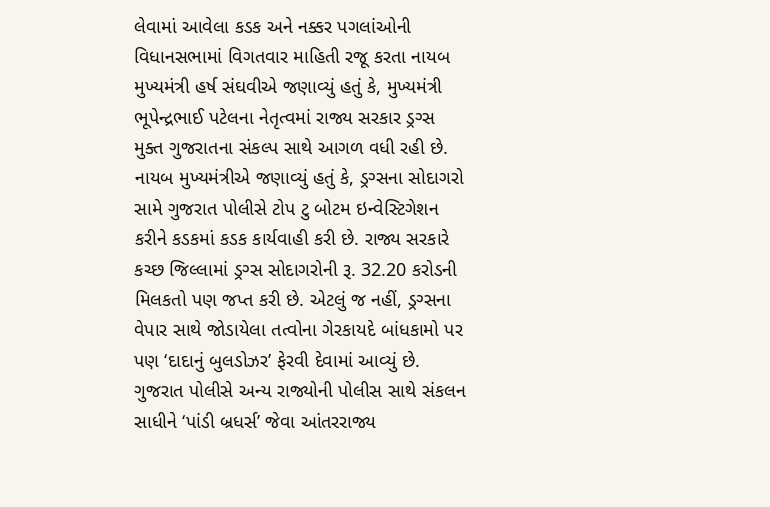લેવામાં આવેલા કડક અને નક્કર પગલાંઓની વિધાનસભામાં વિગતવાર માહિતી રજૂ કરતા નાયબ મુખ્યમંત્રી હર્ષ સંઘવીએ જણાવ્યું હતું કે, મુખ્યમંત્રી ભૂપેન્દ્રભાઈ પટેલના નેતૃત્વમાં રાજ્ય સરકાર ડ્રગ્સ મુક્ત ગુજરાતના સંકલ્પ સાથે આગળ વધી રહી છે. નાયબ મુખ્યમંત્રીએ જણાવ્યું હતું કે, ડ્રગ્સના સોદાગરો સામે ગુજરાત પોલીસે ટોપ ટુ બોટમ ઇન્વેસ્ટિગેશન કરીને કડકમાં કડક કાર્યવાહી કરી છે. રાજ્ય સરકારે કચ્છ જિલ્લામાં ડ્રગ્સ સોદાગરોની રૂ. 32.20 કરોડની મિલકતો પણ જપ્ત કરી છે. એટલું જ નહીં, ડ્રગ્સના વેપાર સાથે જોડાયેલા તત્વોના ગેરકાયદે બાંધકામો પર પણ ‘દાદાનું બુલડોઝર’ ફેરવી દેવામાં આવ્યું છે. ગુજરાત પોલીસે અન્ય રાજ્યોની પોલીસ સાથે સંકલન સાધીને ‘પાંડી બ્રધર્સ’ જેવા આંતરરાજ્ય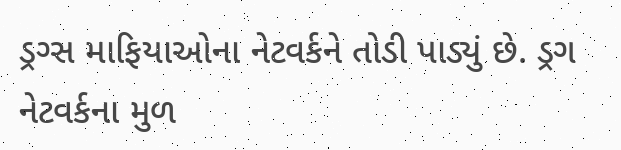ડ્રગ્સ માફિયાઓના નેટવર્કને તોડી પાડ્યું છે. ડ્રગ નેટવર્કના મુળ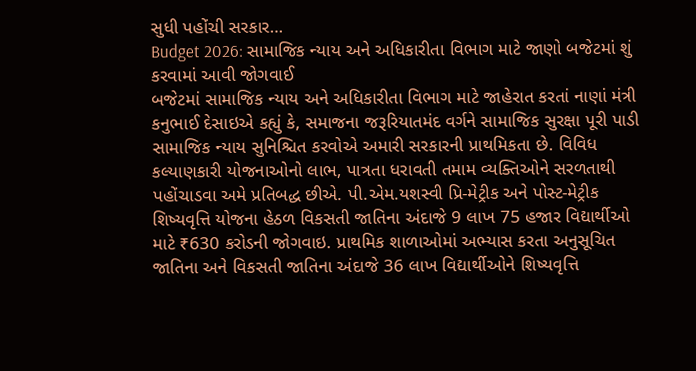સુધી પહોંચી સરકાર…
Budget 2026: સામાજિક ન્યાય અને અધિકારીતા વિભાગ માટે જાણો બજેટમાં શું કરવામાં આવી જોગવાઈ
બજેટમાં સામાજિક ન્યાય અને અધિકારીતા વિભાગ માટે જાહેરાત કરતાં નાણાં મંત્રી કનુભાઈ દેસાઇએ કહ્યું કે, સમાજના જરૂરિયાતમંદ વર્ગને સામાજિક સુરક્ષા પૂરી પાડી સામાજિક ન્યાય સુનિશ્ચિત કરવોએ અમારી સરકારની પ્રાથમિકતા છે. વિવિધ કલ્યાણકારી યોજનાઓનો લાભ, પાત્રતા ધરાવતી તમામ વ્યક્તિઓને સરળતાથી પહોંચાડવા અમે પ્રતિબદ્ધ છીએ. પી.એમ.યશસ્વી પ્રિ-મેટ્રીક અને પોસ્ટ-મેટ્રીક શિષ્યવૃત્તિ યોજના હેઠળ વિકસતી જાતિના અંદાજે 9 લાખ 75 હજાર વિદ્યાર્થીઓ માટે ₹630 કરોડની જોગવાઇ. પ્રાથમિક શાળાઓમાં અભ્યાસ કરતા અનુસૂચિત જાતિના અને વિકસતી જાતિના અંદાજે 36 લાખ વિદ્યાર્થીઓને શિષ્યવૃત્તિ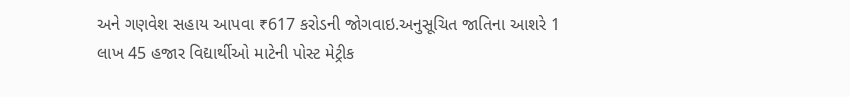અને ગણવેશ સહાય આપવા ₹617 કરોડની જોગવાઇ.અનુસૂચિત જાતિના આશરે 1 લાખ 45 હજાર વિદ્યાર્થીઓ માટેની પોસ્ટ મેટ્રીક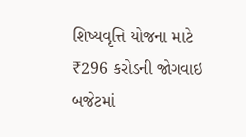શિષ્યવૃત્તિ યોજના માટે ₹296 કરોડની જોગવાઇ બજેટમાં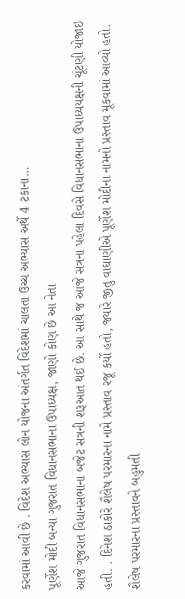કરવામાં આવી છે . વિદેશ અભ્યાસ લોન યોજના અંતર્ગત વિદેશમાં ચાલતા ઉચ્ચ અભ્યાસ અર્થે 4 ટકાના…
પૂર્ણેશ મોદી બન્યા ગુજરાત વિધાનસભાના ઉપાધ્યક્ષ, જાણો કોણ છે આ નેતા
આજે ગુજરાત વિધાનસભાના બજેટ સત્રની શરૂઆત થઈ છે. આ સાથે જ આજે સત્રના પહેલા દિવસે વિધાનસભાના ઉપાધ્યયક્ષની ચૂંટણી યોજાઇ હતી. . દિનેશ ઠાકોરે શૈલેષ પરમારના નામે પ્રસ્તાવ રજૂ કર્યો હતો, જ્યારે જીતુ વાઘાણીએ પૂર્ણેશ મોદીના નામનો પ્રસ્તાવ મૂકવામાં આવ્યો હતો. શૈલેષ પરમારના પ્રસ્તાવને બહુમતી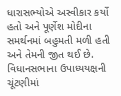ધારાસભ્યોએ અસ્વીકાર કર્યો હતો અને પૂર્ણેશ મોદીના સમર્થનમાં બહુમતી મળી હતી અને તેમની જીત થઈ છે. વિધાનસભાના ઉપાધ્યયક્ષની ચૂંટણીમાં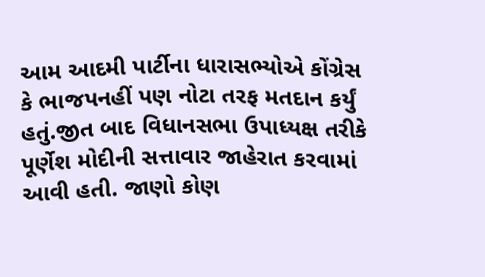આમ આદમી પાર્ટીના ધારાસભ્યોએ કોંગ્રેસ કે ભાજપનહીં પણ નોટા તરફ મતદાન કર્યું હતું.જીત બાદ વિધાનસભા ઉપાધ્યક્ષ તરીકે પૂર્ણેશ મોદીની સત્તાવાર જાહેરાત કરવામાં આવી હતી. જાણો કોણ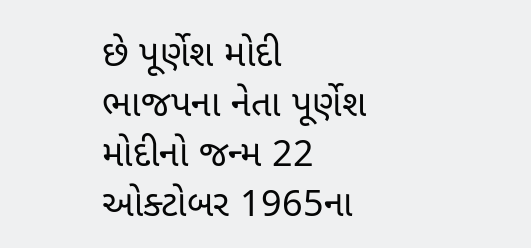છે પૂર્ણેશ મોદી ભાજપના નેતા પૂર્ણેશ મોદીનો જન્મ 22 ઓક્ટોબર 1965ના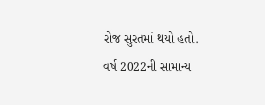રોજ સુરતમાં થયો હતો. વર્ષ 2022ની સામાન્ય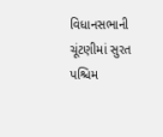વિધાનસભાની ચૂંટણીમાં સુરત પશ્ચિમ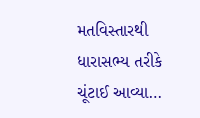મતવિસ્તારથી ધારાસભ્ય તરીકે ચૂંટાઈ આવ્યા…